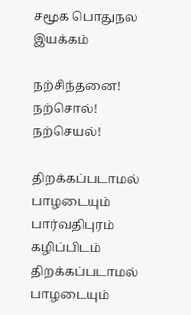சமூக பொதுநல இயக்கம்

நற்சிந்தனை! நற்சொல்! நற்செயல்!

திறக்கப்படாமல் பாழடையும் பார்வதிபுரம் கழிப்பிடம்
திறக்கப்படாமல் பாழடையும்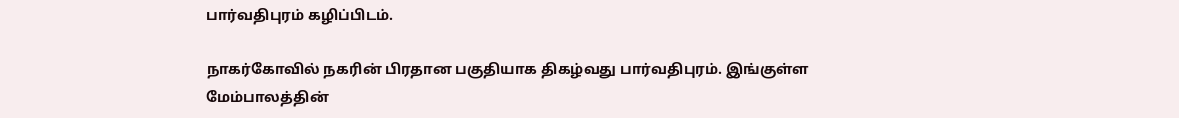பார்வதிபுரம் கழிப்பிடம்.

நாகர்கோவில் நகரின் பிரதான பகுதியாக திகழ்வது பார்வதிபுரம். இங்குள்ள மேம்பாலத்தின்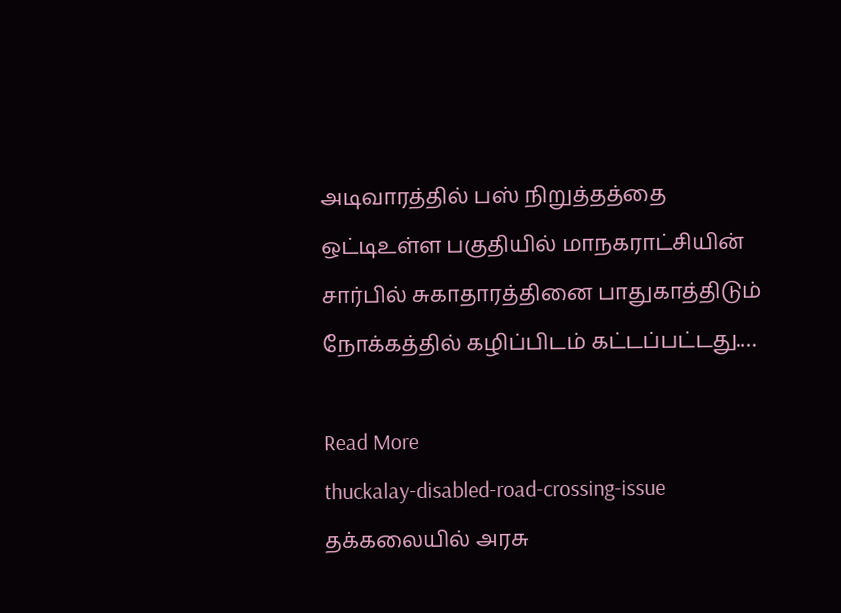அடிவாரத்தில் பஸ் நிறுத்தத்தை ஒட்டிஉள்ள பகுதியில் மாநகராட்சியின் சார்பில் சுகாதாரத்தினை பாதுகாத்திடும் நோக்கத்தில் கழிப்பிடம் கட்டப்பட்டது.…

Read More
thuckalay-disabled-road-crossing-issue
தக்கலையில் அரசு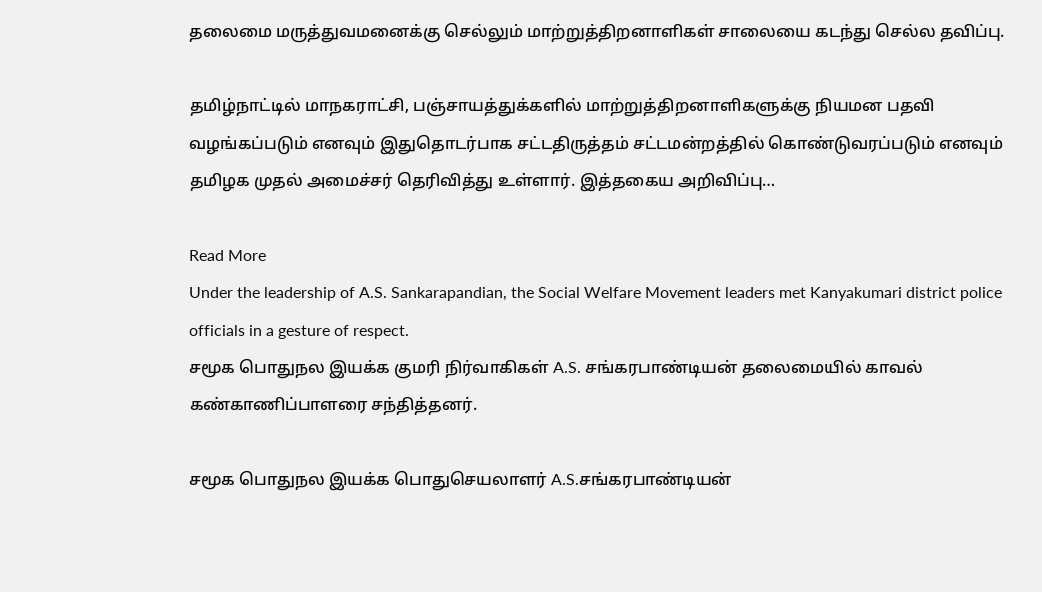தலைமை மருத்துவமனைக்கு செல்லும் மாற்றுத்திறனாளிகள் சாலையை கடந்து செல்ல தவிப்பு.

தமிழ்நாட்டில் மாநகராட்சி, பஞ்சாயத்துக்களில் மாற்றுத்திறனாளிகளுக்கு நியமன பதவி வழங்கப்படும் எனவும் இதுதொடர்பாக சட்டதிருத்தம் சட்டமன்றத்தில் கொண்டுவரப்படும் எனவும் தமிழக முதல் அமைச்சர் தெரிவித்து உள்ளார். இத்தகைய அறிவிப்பு…

Read More
Under the leadership of A.S. Sankarapandian, the Social Welfare Movement leaders met Kanyakumari district police officials in a gesture of respect.
சமூக பொதுநல இயக்க குமரி நிர்வாகிகள் A.S. சங்கரபாண்டியன் தலைமையில் காவல் கண்காணிப்பாளரை சந்தித்தனர்.

சமூக பொதுநல இயக்க பொதுசெயலாளர் A.S.சங்கரபாண்டியன்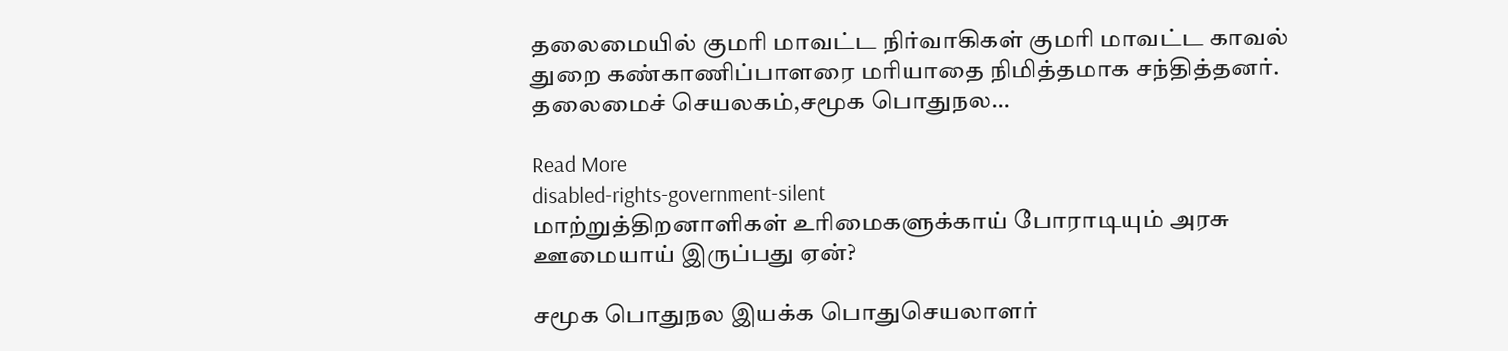தலைமையில் குமரி மாவட்ட நிர்வாகிகள் குமரி மாவட்ட காவல் துறை கண்காணிப்பாளரை மரியாதை நிமித்தமாக சந்தித்தனர். தலைமைச் செயலகம்,சமூக பொதுநல…

Read More
disabled-rights-government-silent
மாற்றுத்திறனாளிகள் உரிமைகளுக்காய் போராடியும் அரசு ஊமையாய் இருப்பது ஏன்?

சமூக பொதுநல இயக்க பொதுசெயலாளர்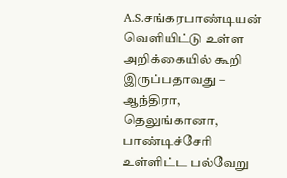A.S.சங்கரபாண்டியன் வெளியிட்டு உள்ள அறிக்கையில் கூறி இருப்பதாவது – ஆந்திரா, தெலுங்கானா, பாண்டிச்சேரி உள்ளிட்ட பல்வேறு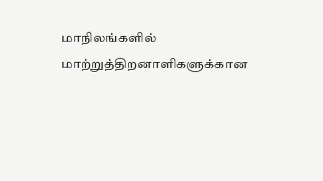மாநிலங்களில் மாற்றுத்திறனாளிகளுக்கான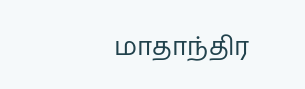மாதாந்திர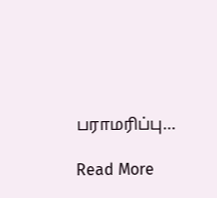பராமரிப்பு…

Read More